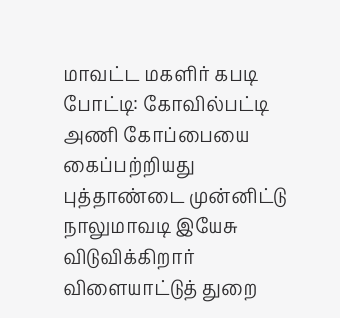மாவட்ட மகளிர் கபடி போட்டி: கோவில்பட்டி அணி கோப்பையை கைப்பற்றியது
புத்தாண்டை முன்னிட்டு நாலுமாவடி இயேசு விடுவிக்கிறார் விளையாட்டுத் துறை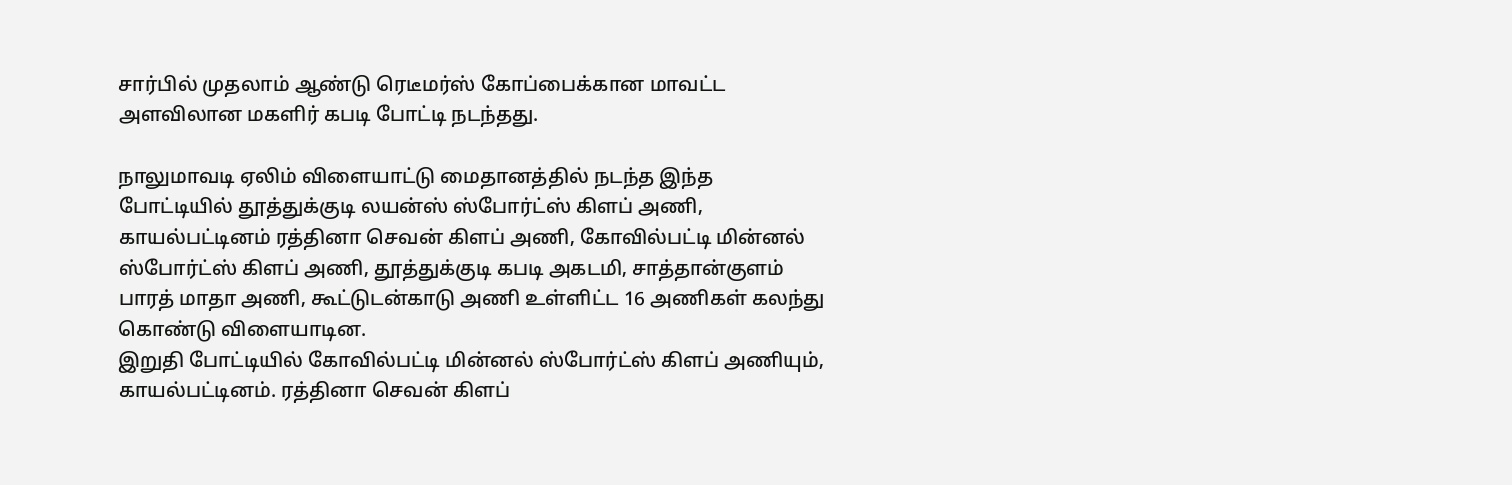சார்பில் முதலாம் ஆண்டு ரெடீமர்ஸ் கோப்பைக்கான மாவட்ட அளவிலான மகளிர் கபடி போட்டி நடந்தது.

நாலுமாவடி ஏலிம் விளையாட்டு மைதானத்தில் நடந்த இந்த போட்டியில் தூத்துக்குடி லயன்ஸ் ஸ்போர்ட்ஸ் கிளப் அணி, காயல்பட்டினம் ரத்தினா செவன் கிளப் அணி, கோவில்பட்டி மின்னல் ஸ்போர்ட்ஸ் கிளப் அணி, தூத்துக்குடி கபடி அகடமி, சாத்தான்குளம் பாரத் மாதா அணி, கூட்டுடன்காடு அணி உள்ளிட்ட 16 அணிகள் கலந்து கொண்டு விளையாடின.
இறுதி போட்டியில் கோவில்பட்டி மின்னல் ஸ்போர்ட்ஸ் கிளப் அணியும், காயல்பட்டினம். ரத்தினா செவன் கிளப்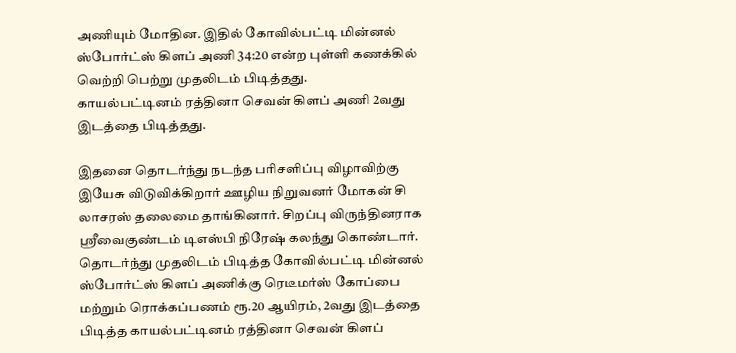அணியும் மோதின. இதில் கோவில்பட்டி மின்னல் ஸ்போர்ட்ஸ் கிளப் அணி 34:20 என்ற புள்ளி கணக்கில் வெற்றி பெற்று முதலிடம் பிடித்தது.
காயல்பட்டினம் ரத்தினா செவன் கிளப் அணி 2வது இடத்தை பிடித்தது.

இதனை தொடர்ந்து நடந்த பரிசளிப்பு விழாவிற்கு இயேசு விடுவிக்கிறார் ஊழிய நிறுவனர் மோகன் சி லாசரஸ் தலைமை தாங்கினார். சிறப்பு விருந்தினராக ஸ்ரீவைகுண்டம் டிஎஸ்பி நிரேஷ் கலந்து கொண்டார்.
தொடர்ந்து முதலிடம் பிடித்த கோவில்பட்டி மின்னல் ஸ்போர்ட்ஸ் கிளப் அணிக்கு ரெடீமர்ஸ் கோப்பை மற்றும் ரொக்கப்பணம் ரூ.20 ஆயிரம், 2வது இடத்தை பிடித்த காயல்பட்டினம் ரத்தினா செவன் கிளப்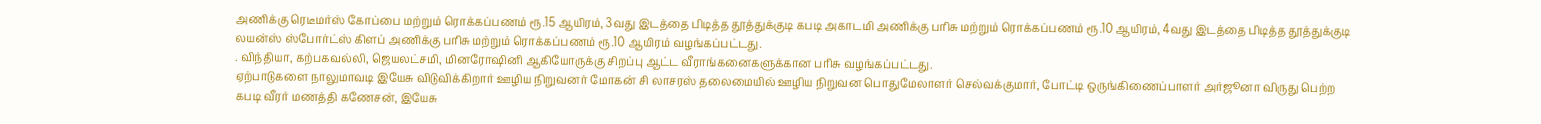அணிக்கு ரெடீமர்ஸ் கோப்பை மற்றும் ரொக்கப்பணம் ரூ.15 ஆயிரம், 3வது இடத்தை பிடித்த தூத்துக்குடி கபடி அகாடமி அணிக்கு பரிசு மற்றும் ரொக்கப்பணம் ரூ.10 ஆயிரம், 4வது இடத்தை பிடித்த தூத்துக்குடி லயன்ஸ் ஸ்போர்ட்ஸ் கிளப் அணிக்கு பரிசு மற்றும் ரொக்கப்பணம் ரூ.10 ஆயிரம் வழங்கப்பட்டது.
. விந்தியா, கற்பகவல்லி, ஜெயலட்சமி, மினரோஷினி ஆகியோருக்கு சிறப்பு ஆட்ட வீராங்கனைகளுக்கான பரிசு வழங்கப்பட்டது.
ஏற்பாடுகளை நாலுமாவடி இயேசு விடுவிக்கிறார் ஊழிய நிறுவனர் மோகன் சி லாசரஸ் தலைமையில் ஊழிய நிறுவன பொதுமேலாளர் செல்வக்குமார், போட்டி ஒருங்கிணைப்பாளர் அர்ஜூனா விருது பெற்ற கபடி வீரர் மணத்தி கணேசன், இயேசு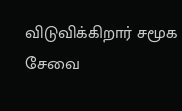விடுவிக்கிறார் சமூக சேவை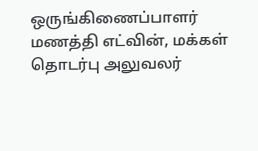ஒருங்கிணைப்பாளர் மணத்தி எட்வின், மக்கள் தொடர்பு அலுவலர்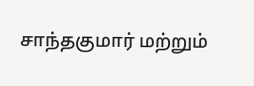சாந்தகுமார் மற்றும்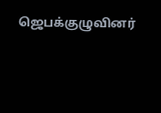ஜெபக்குழுவினர்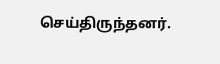செய்திருந்தனர்.